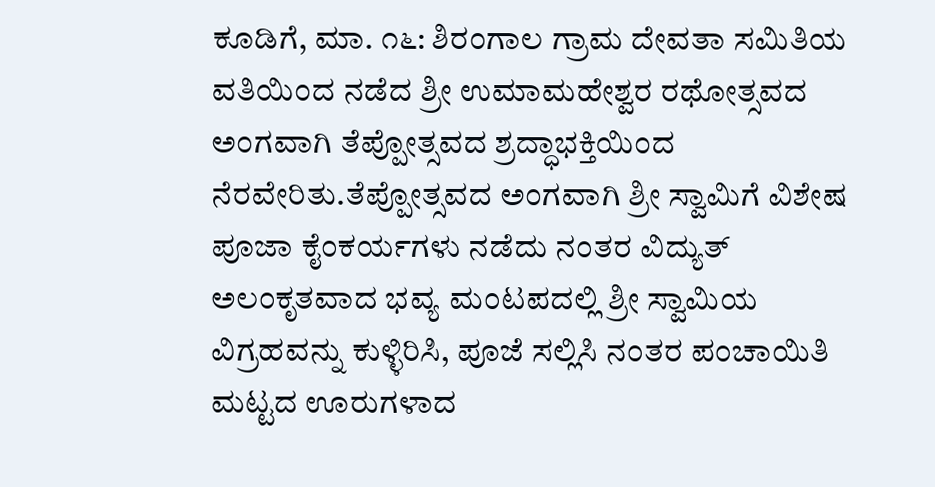ಕೂಡಿಗೆ, ಮಾ. ೧೬: ಶಿರಂಗಾಲ ಗ್ರಾಮ ದೇವತಾ ಸಮಿತಿಯ ವತಿಯಿಂದ ನಡೆದ ಶ್ರೀ ಉಮಾಮಹೇಶ್ವರ ರಥೋತ್ಸವದ ಅಂಗವಾಗಿ ತೆಪ್ಪೋತ್ಸವದ ಶ್ರದ್ಧಾಭಕ್ತಿಯಿಂದ ನೆರವೇರಿತು.ತೆಪ್ಪೋತ್ಸವದ ಅಂಗವಾಗಿ ಶ್ರೀ ಸ್ವಾಮಿಗೆ ವಿಶೇಷ ಪೂಜಾ ಕೈಂಕರ್ಯಗಳು ನಡೆದು ನಂತರ ವಿದ್ಯುತ್ ಅಲಂಕೃತವಾದ ಭವ್ಯ ಮಂಟಪದಲ್ಲಿ ಶ್ರೀ ಸ್ವಾಮಿಯ ವಿಗ್ರಹವನ್ನು ಕುಳ್ಳಿರಿಸಿ, ಪೂಜೆ ಸಲ್ಲಿಸಿ ನಂತರ ಪಂಚಾಯಿತಿ ಮಟ್ಟದ ಊರುಗಳಾದ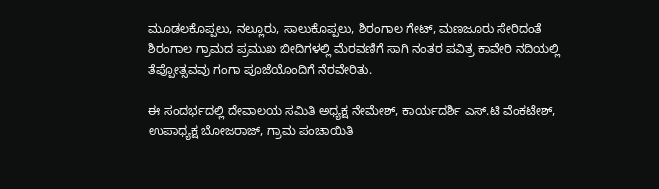ಮೂಡಲಕೊಪ್ಪಲು, ನಲ್ಲೂರು, ಸಾಲುಕೊಪ್ಪಲು, ಶಿರಂಗಾಲ ಗೇಟ್, ಮಣಜೂರು ಸೇರಿದಂತೆ ಶಿರಂಗಾಲ ಗ್ರಾಮದ ಪ್ರಮುಖ ಬೀದಿಗಳಲ್ಲಿ ಮೆರವಣಿಗೆ ಸಾಗಿ ನಂತರ ಪವಿತ್ರ ಕಾವೇರಿ ನದಿಯಲ್ಲಿ ತೆಪ್ಪೋತ್ಸವವು ಗಂಗಾ ಪೂಜೆಯೊಂದಿಗೆ ನೆರವೇರಿತು.

ಈ ಸಂದರ್ಭದಲ್ಲಿ ದೇವಾಲಯ ಸಮಿತಿ ಅಧ್ಯಕ್ಷ ನೇಮೇಶ್, ಕಾರ್ಯದರ್ಶಿ ಎಸ್.ಟಿ ವೆಂಕಟೇಶ್, ಉಪಾಧ್ಯಕ್ಷ ಬೋಜರಾಜ್, ಗ್ರಾಮ ಪಂಚಾಯಿತಿ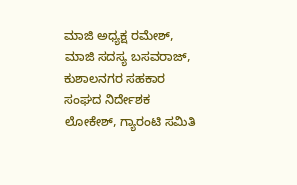ಮಾಜಿ ಅಧ್ಯಕ್ಷ ರಮೇಶ್, ಮಾಜಿ ಸದಸ್ಯ ಬಸವರಾಜ್, ಕುಶಾಲನಗರ ಸಹಕಾರ ಸಂಘದ ನಿರ್ದೇಶಕ ಲೋಕೇಶ್, ಗ್ಯಾರಂಟಿ ಸಮಿತಿ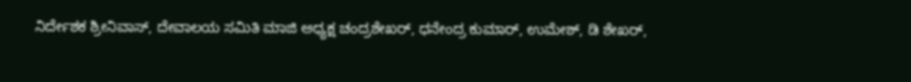ನಿರ್ದೇಶಕ ಶ್ರೀನಿವಾಸ್, ದೇವಾಲಯ ಸಮಿತಿ ಮಾಜಿ ಅಧ್ಯಕ್ಷ ಚಂದ್ರಶೇಖರ್, ಧನೇಂದ್ರ ಕುಮಾರ್, ಉಮೇಶ್, ಡಿ ಶೇಖರ್,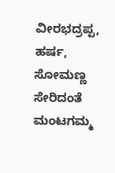ವೀರಭದ್ರಪ್ಪ, ಹರ್ಷ, ಸೋಮಣ್ಣ ಸೇರಿದಂತೆ ಮಂಟಗಮ್ಮ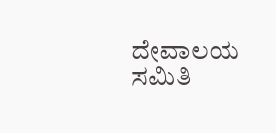ದೇವಾಲಯ ಸಮಿತಿ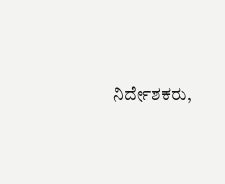ನಿರ್ದೇಶಕರು,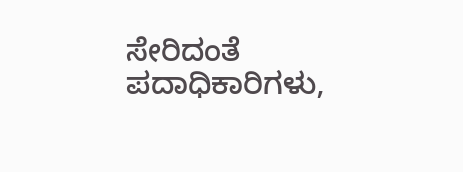ಸೇರಿದಂತೆ ಪದಾಧಿಕಾರಿಗಳು,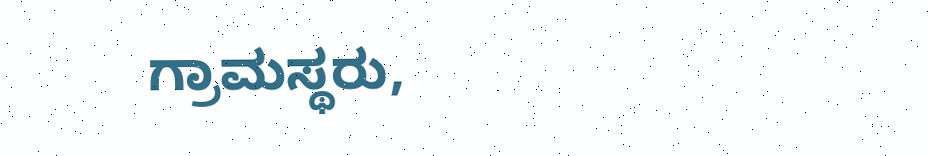ಗ್ರಾಮಸ್ಥರು,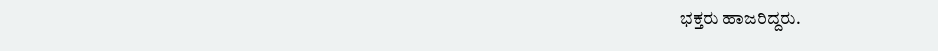ಭಕ್ತರು ಹಾಜರಿದ್ದರು.